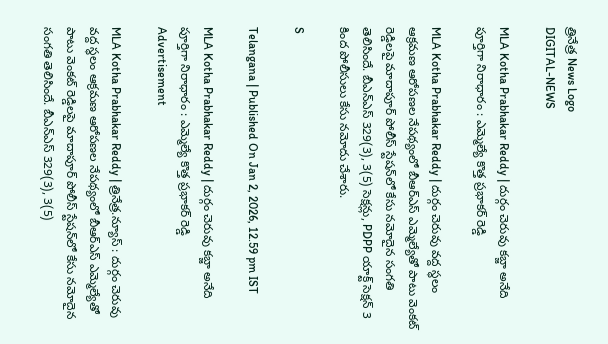త్రినేత్ర News Logo
DIGITAL-NEWS

MLA Kotha Prabhakar Reddy | దుర్గం చెరువు క‌బ్జా అనేది పూర్తిగా నిరాధారం : ఎమ్మెల్యే కొత్త ప్ర‌భాక‌ర్ రెడ్డి

MLA Kotha Prabhakar Reddy | దుర్గం చెరువు వద్ద స్థలం ఆక్రమణ ఆరోపణల నేపథ్యంలో బీఆర్‌ఎస్ ఎమ్మెల్యేతో పాటు వెంకట్ రెడ్డిలపై మాదాపూర్ పోలీస్ స్టేషన్‌లో కేసు నమోదైన సంగ‌తి తెలిసిందే. బీఎన్‌ఎస్ 329(3), 3(5) సెక్షన్లు, PDPP యాక్ట్ సెక్షన్ 3 కింద పోలీసులు కేసు నమోదు చేశారు.

S

Telangana | Published On Jan 2, 2026, 12.59 pm IST

MLA Kotha Prabhakar Reddy | దుర్గం చెరువు క‌బ్జా అనేది పూర్తిగా నిరాధారం : ఎమ్మెల్యే కొత్త ప్ర‌భాక‌ర్ రెడ్డి
Advertisement

MLA Kotha Prabhakar Reddy | త్రినేత్ర‌.న్యూస్ : దుర్గం చెరువు వద్ద స్థలం ఆక్రమణ ఆరోపణల నేపథ్యంలో బీఆర్‌ఎస్ ఎమ్మెల్యేతో పాటు వెంకట్ రెడ్డిలపై మాదాపూర్ పోలీస్ స్టేషన్‌లో కేసు నమోదైన సంగ‌తి తెలిసిందే. బీఎన్‌ఎస్ 329(3), 3(5)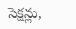సెక్షన్లు,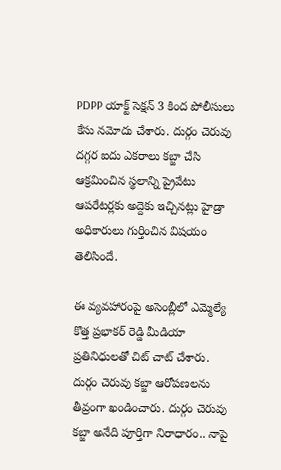PDPP యాక్ట్ సెక్షన్ 3 కింద పోలీసులు కేసు నమోదు చేశారు. దుర్గం చెరువు దగ్గర ఐదు ఎకరాలు కబ్జా చేసి ఆక్రమించిన స్థలాన్ని ప్రైవేటు ఆపరేటర్లకు అద్దెకు ఇచ్చినట్లు హైడ్రా అధికారులు గుర్తించిన విష‌యం తెలిసిందే.

ఈ వ్య‌వ‌హారంపై అసెంబ్లీలో ఎమ్మెల్యే కొత్త ప్ర‌భాక‌ర్ రెడ్డి మీడియా ప్ర‌తినిధుల‌తో చిట్ చాట్ చేశారు. దుర్గం చెరువు క‌బ్జా ఆరోప‌ణ‌ల‌ను తీవ్రంగా ఖండించారు. దుర్గం చెరువు కబ్జా అనేది పూర్తిగా నిరాధారం.. నాపై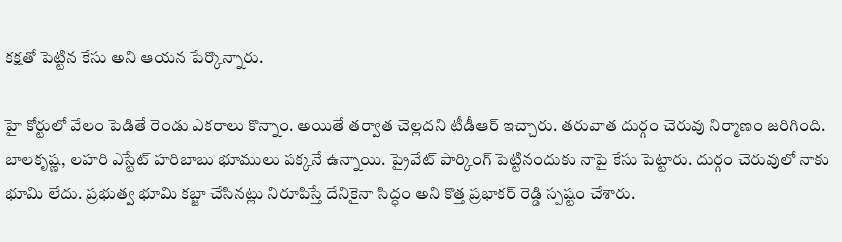కక్షతో పెట్టిన కేసు అని ఆయ‌న పేర్కొన్నారు.

హై కోర్టులో వేలం పెడితే రెండు ఎక‌రాలు కొన్నాం. అయితే తర్వాత చెల్లదని టీడీఆర్ ఇచ్చారు. తరువాత దుర్గం చెరువు నిర్మాణం జరిగింది. బాలకృష్ణ, లహరి ఎస్టేట్ హరిబాబు భూములు పక్కనే ఉన్నాయి. ప్రైవేట్ పార్కింగ్ పెట్టినందుకు నాపై కేసు పెట్టారు. దుర్గం చెరువులో నాకు భూమి లేదు. ప్రభుత్వ భూమి కబ్జా చేసినట్లు నిరూపిస్తే దేనికైనా సిద్ధం అని కొత్త ప్ర‌భాక‌ర్ రెడ్డి స్ప‌ష్టం చేశారు.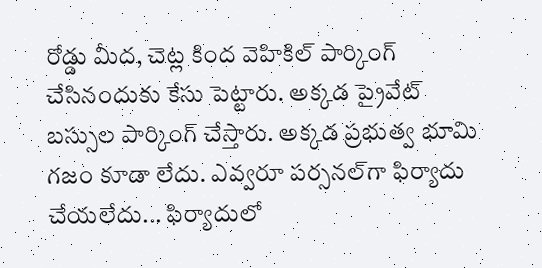రోడ్డు మీద, చెట్ల కింద వెహికిల్ పార్కింగ్ చేసినందుకు కేసు పెట్టారు. అక్కడ ప్రైవేట్ బస్సుల పార్కింగ్ చేస్తారు. అక్కడ ప్రభుత్వ భూమి గజం కూడా లేదు. ఎవ్వరూ పర్సనల్‌గా ఫిర్యాదు చేయ‌లేదు... ఫిర్యాదులో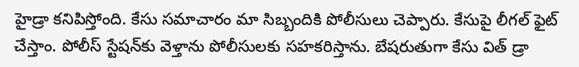హైడ్రా కనిపిస్తోంది. కేసు సమాచారం మా సిబ్బందికి పోలీసులు చెప్పారు. కేసుపై లీగల్ ఫైట్ చేస్తాం. పోలీస్ స్టేషన్‌కు వెళ్తాను పోలీసులకు సహకరిస్తాను. బేషరుతుగా కేసు విత్ డ్రా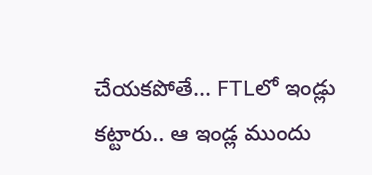చేయకపోతే... FTLలో ఇండ్లు కట్టారు.. ఆ ఇండ్ల ముందు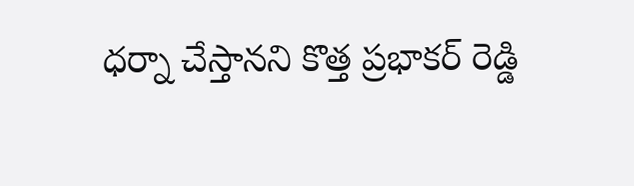ధర్నా చేస్తాన‌ని కొత్త ప్ర‌భాక‌ర్ రెడ్డి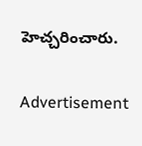హెచ్చ‌రించారు.

Advertisement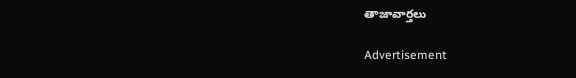తాజావార్తలు

Advertisement